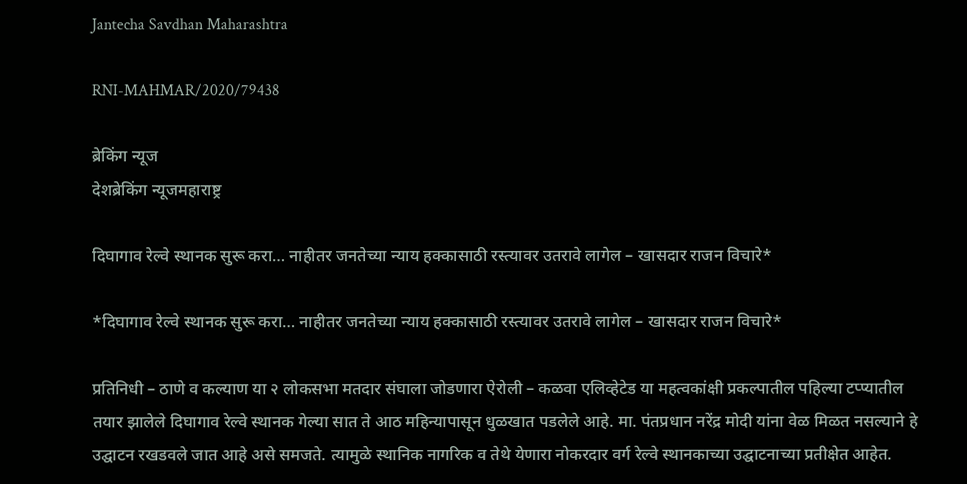Jantecha Savdhan Maharashtra

RNI-MAHMAR/2020/79438

ब्रेकिंग न्यूज
देशब्रेकिंग न्यूजमहाराष्ट्र

दिघागाव रेल्वे स्थानक सुरू करा… नाहीतर जनतेच्या न्याय हक्कासाठी रस्त्यावर उतरावे लागेल – खासदार राजन विचारे*

*दिघागाव रेल्वे स्थानक सुरू करा… नाहीतर जनतेच्या न्याय हक्कासाठी रस्त्यावर उतरावे लागेल – खासदार राजन विचारे*

प्रतिनिधी – ठाणे व कल्याण या २ लोकसभा मतदार संघाला जोडणारा ऐरोली – कळवा एलिव्हेटेड या महत्वकांक्षी प्रकल्पातील पहिल्या टप्प्यातील तयार झालेले दिघागाव रेल्वे स्थानक गेल्या सात ते आठ महिन्यापासून धुळखात पडलेले आहे. मा. पंतप्रधान नरेंद्र मोदी यांना वेळ मिळत नसल्याने हे उद्घाटन रखडवले जात आहे असे समजते. त्यामुळे स्थानिक नागरिक व तेथे येणारा नोकरदार वर्ग रेल्वे स्थानकाच्या उद्घाटनाच्या प्रतीक्षेत आहेत.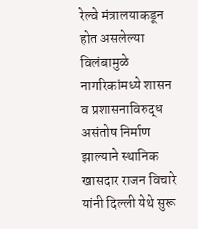रेल्वे मंत्रालयाकडून होत असलेल्या विलंबामुळे नागरिकांमध्ये शासन व प्रशासनाविरुद्ध असंतोष निर्माण झाल्याने स्थानिक खासदार राजन विचारे यांनी दिल्ली येथे सुरू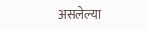असलेल्या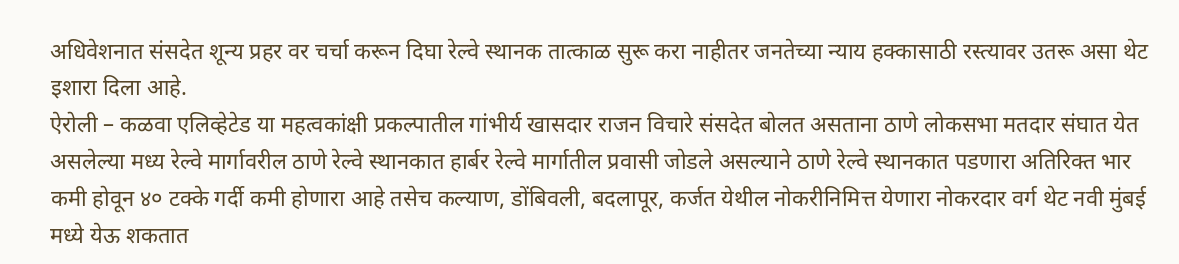अधिवेशनात संसदेत शून्य प्रहर वर चर्चा करून दिघा रेल्वे स्थानक तात्काळ सुरू करा नाहीतर जनतेच्या न्याय हक्कासाठी रस्त्यावर उतरू असा थेट इशारा दिला आहे.
ऐरोली – कळवा एलिव्हेटेड या महत्वकांक्षी प्रकल्पातील गांभीर्य खासदार राजन विचारे संसदेत बोलत असताना ठाणे लोकसभा मतदार संघात येत असलेल्या मध्य रेल्वे मार्गावरील ठाणे रेल्वे स्थानकात हार्बर रेल्वे मार्गातील प्रवासी जोडले असल्याने ठाणे रेल्वे स्थानकात पडणारा अतिरिक्त भार कमी होवून ४० टक्के गर्दी कमी होणारा आहे तसेच कल्याण, डोंबिवली, बदलापूर, कर्जत येथील नोकरीनिमित्त येणारा नोकरदार वर्ग थेट नवी मुंबई मध्ये येऊ शकतात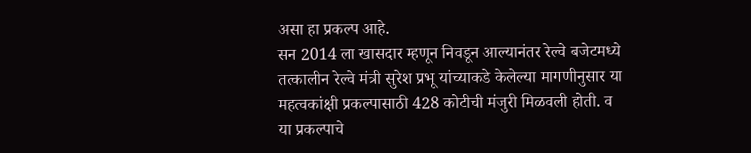असा हा प्रकल्प आहे.
सन 2014 ला खासदार म्हणून निवडून आल्यानंतर रेल्वे बजेटमध्ये तत्कालीन रेल्वे मंत्री सुरेश प्रभू यांच्याकडे केलेल्या मागणीनुसार या महत्वकांक्षी प्रकल्पासाठी 428 कोटीची मंजुरी मिळवली होती. व या प्रकल्पाचे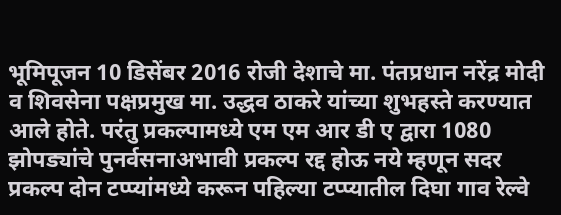भूमिपूजन 10 डिसेंबर 2016 रोजी देशाचे मा. पंतप्रधान नरेंद्र मोदी व शिवसेना पक्षप्रमुख मा. उद्धव ठाकरे यांच्या शुभहस्ते करण्यात आले होते. परंतु प्रकल्पामध्ये एम एम आर डी ए द्वारा 1080 झोपड्यांचे पुनर्वसनाअभावी प्रकल्प रद्द होऊ नये म्हणून सदर प्रकल्प दोन टप्प्यांमध्ये करून पहिल्या टप्प्यातील दिघा गाव रेल्वे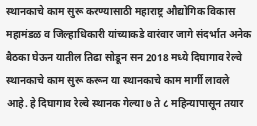स्थानकाचे काम सुरू करण्यासाठी महाराष्ट्र औद्योगिक विकास महामंडळ व जिल्हाधिकारी यांच्याकडे वारंवार जागे संदर्भात अनेक बैठका घेऊन यातील तिढा सोडून सन 2018 मध्ये दिघागाव रेल्वे स्थानकाचे काम सुरू करून या स्थानकाचे काम मार्गी लावले आहे. हे दिघागाव रेल्वे स्थानक गेल्या ७ ते ८ महिन्यापासून तयार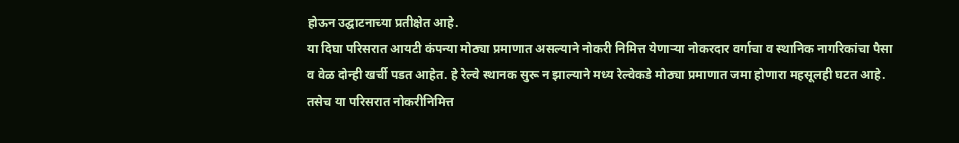होऊन उद्घाटनाच्या प्रतीक्षेत आहे.
या दिघा परिसरात आयटी कंपन्या मोठ्या प्रमाणात असल्याने नोकरी निमित्त येणाऱ्या नोकरदार वर्गाचा व स्थानिक नागरिकांचा पैसा व वेळ दोन्ही खर्ची पडत आहेत. हे रेल्वे स्थानक सुरू न झाल्याने मध्य रेल्वेकडे मोठ्या प्रमाणात जमा होणारा महसूलही घटत आहे. तसेच या परिसरात नोकरीनिमित्त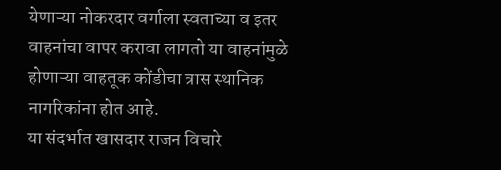येणाऱ्या नोकरदार वर्गाला स्वताच्या व इतर वाहनांचा वापर करावा लागतो या वाहनांमुळे होणाऱ्या वाहतूक कोंडीचा त्रास स्थानिक नागरिकांना होत आहे.
या संदर्भात खासदार राजन विचारे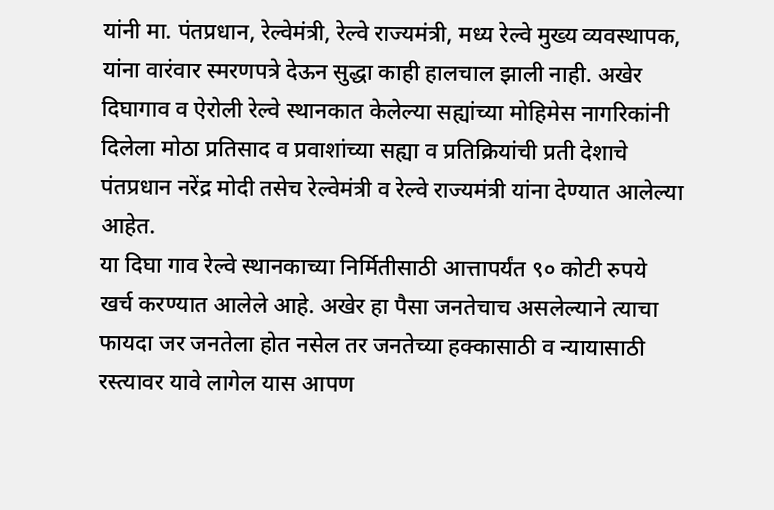यांनी मा. पंतप्रधान, रेल्वेमंत्री, रेल्वे राज्यमंत्री, मध्य रेल्वे मुख्य व्यवस्थापक, यांना वारंवार स्मरणपत्रे देऊन सुद्धा काही हालचाल झाली नाही. अखेर दिघागाव व ऐरोली रेल्वे स्थानकात केलेल्या सह्यांच्या मोहिमेस नागरिकांनी दिलेला मोठा प्रतिसाद व प्रवाशांच्या सह्या व प्रतिक्रियांची प्रती देशाचे पंतप्रधान नरेंद्र मोदी तसेच रेल्वेमंत्री व रेल्वे राज्यमंत्री यांना देण्यात आलेल्या आहेत.
या दिघा गाव रेल्वे स्थानकाच्या निर्मितीसाठी आत्तापर्यंत ९० कोटी रुपये खर्च करण्यात आलेले आहे. अखेर हा पैसा जनतेचाच असलेल्याने त्याचा फायदा जर जनतेला होत नसेल तर जनतेच्या हक्कासाठी व न्यायासाठी रस्त्यावर यावे लागेल यास आपण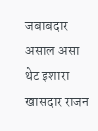जबाबदार असाल असा थेट इशारा खासदार राजन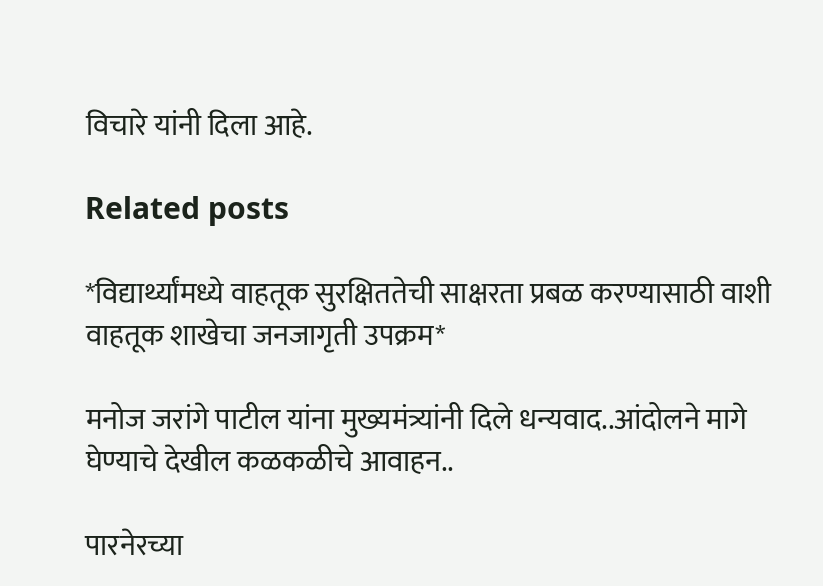विचारे यांनी दिला आहे.

Related posts

*विद्यार्थ्यांमध्ये वाहतूक सुरक्षिततेची साक्षरता प्रबळ करण्यासाठी वाशी वाहतूक शाखेचा जनजागृती उपक्रम*

मनोज जरांगे पाटील यांना मुख्यमंत्र्यांनी दिले धन्यवाद..आंदोलने मागे घेण्याचे देखील कळकळीचे आवाहन..

पारनेरच्या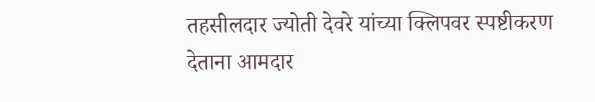तहसीलदार ज्योती देवरे यांच्या क्लिपवर स्पष्टीकरण देताना आमदार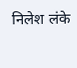निलेश लंके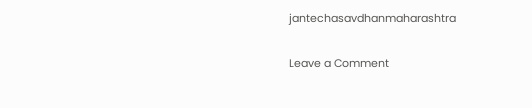jantechasavdhanmaharashtra

Leave a Comment